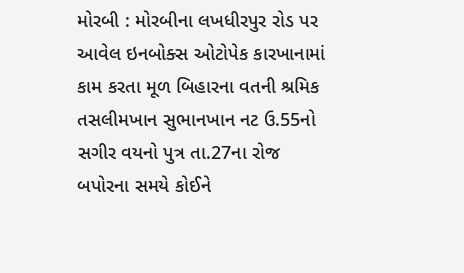મોરબી : મોરબીના લખધીરપુર રોડ પર આવેલ ઇનબોક્સ ઓટોપેક કારખાનામાં કામ કરતા મૂળ બિહારના વતની શ્રમિક તસલીમખાન સુભાનખાન નટ ઉ.55નો સગીર વયનો પુત્ર તા.27ના રોજ બપોરના સમયે કોઈને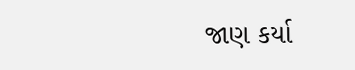જાણ કર્યા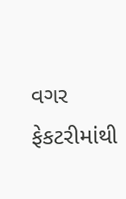વગર ફેકટરીમાંથી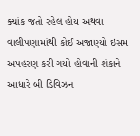ક્યાંક જતો રહેલ હોય અથવા વાલીપણામાંથી કોઈ અજાણ્યો ઇસમ અપહરણ કરી ગયો હોવાની શંકાને આધારે બી ડિવિઝન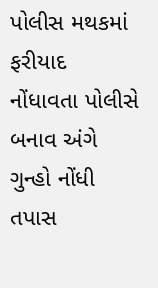પોલીસ મથકમાં ફરીયાદ નોંધાવતા પોલીસે બનાવ અંગે ગુન્હો નોંધી તપાસ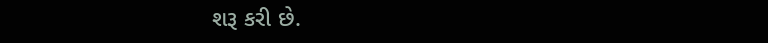શરૂ કરી છે.